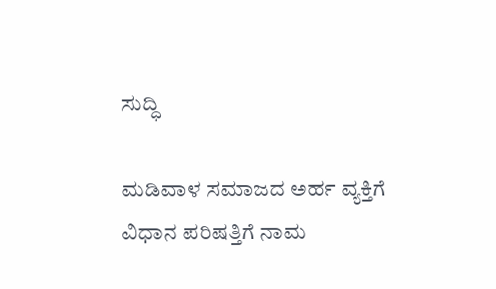ಸುದ್ಧಿ

ಮಡಿವಾಳ ಸಮಾಜದ ಅರ್ಹ ವ್ಯಕ್ತಿಗೆ ವಿಧಾನ ಪರಿಷತ್ತಿಗೆ ನಾಮ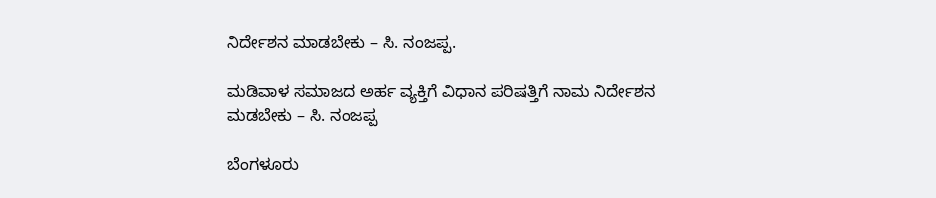ನಿರ್ದೇಶನ ಮಾಡಬೇಕು – ಸಿ. ನಂಜಪ್ಪ.

ಮಡಿವಾಳ ಸಮಾಜದ ಅರ್ಹ ವ್ಯಕ್ತಿಗೆ ವಿಧಾನ ಪರಿಷತ್ತಿಗೆ ನಾಮ ನಿರ್ದೇಶನ ಮಡಬೇಕು – ಸಿ. ನಂಜಪ್ಪ

ಬೆಂಗಳೂರು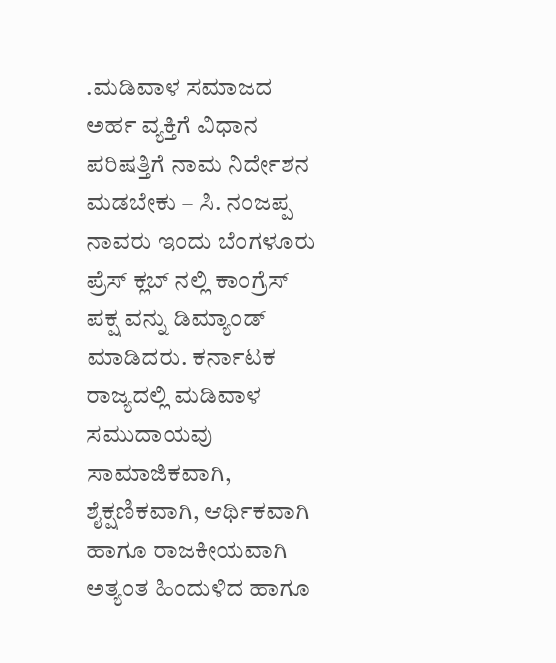.ಮಡಿವಾಳ ಸಮಾಜದ ಅರ್ಹ ವ್ಯಕ್ತಿಗೆ ವಿಧಾನ ಪರಿಷತ್ತಿಗೆ ನಾಮ ನಿರ್ದೇಶನ ಮಡಬೇಕು – ಸಿ. ನಂಜಪ್ಪ ನಾವರು ಇಂದು ಬೆಂಗಳೂರು ಪ್ರೆಸ್ ಕ್ಲಬ್ ನಲ್ಲಿ ಕಾಂಗ್ರೆಸ್ ಪಕ್ಷ ವನ್ನು ಡಿಮ್ಯಾಂಡ್ ಮಾಡಿದರು. ಕರ್ನಾಟಕ ರಾಜ್ಯದಲ್ಲಿ ಮಡಿವಾಳ ಸಮುದಾಯವು ಸಾಮಾಜಿಕವಾಗಿ, ಶೈಕ್ಷಣಿಕವಾಗಿ, ಆರ್ಥಿಕವಾಗಿ ಹಾಗೂ ರಾಜಕೀಯವಾಗಿ ಅತ್ಯಂತ ಹಿಂದುಳಿದ ಹಾಗೂ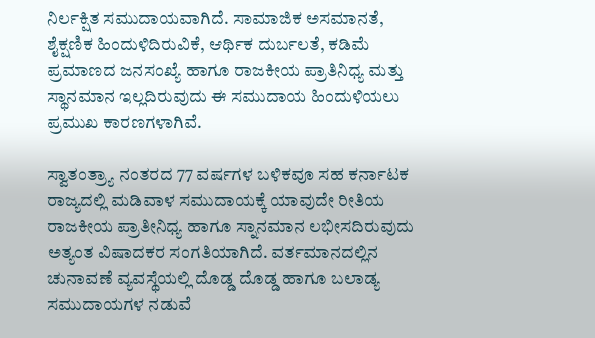ನಿರ್ಲಕ್ಷಿತ ಸಮುದಾಯವಾಗಿದೆ. ಸಾಮಾಜಿಕ ಅಸಮಾನತೆ, ಶೈಕ್ಷಣಿಕ ಹಿಂದುಳಿದಿರುವಿಕೆ, ಆರ್ಥಿಕ ದುರ್ಬಲತೆ, ಕಡಿಮೆ ಪ್ರಮಾಣದ ಜನಸಂಖ್ಯೆ ಹಾಗೂ ರಾಜಕೀಯ ಪ್ರಾತಿನಿಧ್ಯ ಮತ್ತು ಸ್ಥಾನಮಾನ ಇಲ್ಲದಿರುವುದು ಈ ಸಮುದಾಯ ಹಿಂದುಳಿಯಲು ಪ್ರಮುಖ ಕಾರಣಗಳಾಗಿವೆ.

ಸ್ವಾತಂತ್ರ್ಯಾ ನಂತರದ 77 ವರ್ಷಗಳ ಬಳಿಕವೂ ಸಹ ಕರ್ನಾಟಕ ರಾಜ್ಯದಲ್ಲಿ ಮಡಿವಾಳ ಸಮುದಾಯಕ್ಕೆ ಯಾವುದೇ ರೀತಿಯ ರಾಜಕೀಯ ಪ್ರಾತೀನಿಧ್ಯ ಹಾಗೂ ಸ್ನಾನಮಾನ ಲಭೀಸದಿರುವುದು ಅತ್ಯಂತ ವಿಷಾದಕರ ಸಂಗತಿಯಾಗಿದೆ. ವರ್ತಮಾನದಲ್ಲಿನ ಚುನಾವಣೆ ವ್ಯವಸ್ಥೆಯಲ್ಲಿ ದೊಡ್ಡ ದೊಡ್ಡ ಹಾಗೂ ಬಲಾಡ್ಯ ಸಮುದಾಯಗಳ ನಡುವೆ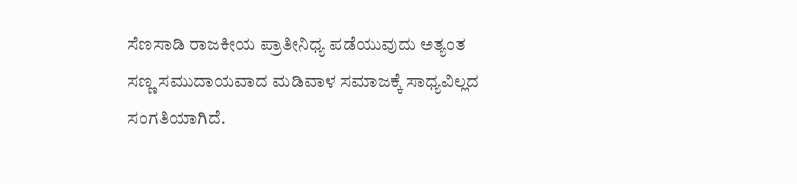ಸೆಣಸಾಡಿ ರಾಜಕೀಯ ಪ್ರಾತೀನಿಧ್ಯ ಪಡೆಯುವುದು ಅತ್ಯಂತ ಸಣ್ಣ ಸಮುದಾಯವಾದ ಮಡಿವಾಳ ಸಮಾಜಕ್ಕೆ ಸಾಧ್ಯವಿಲ್ಲದ ಸಂಗತಿಯಾಗಿದೆ.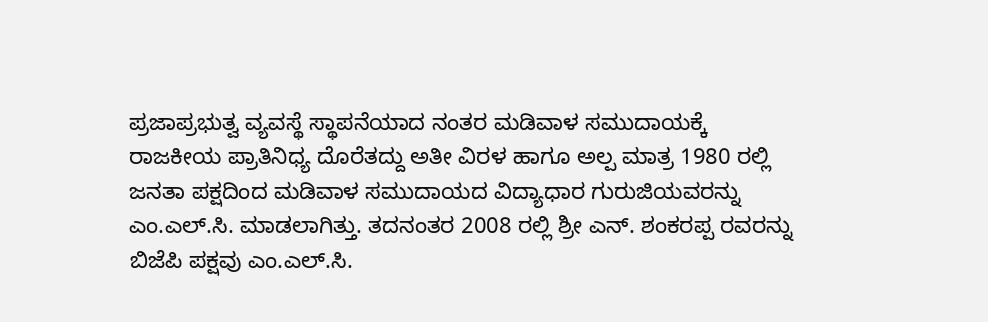ಪ್ರಜಾಪ್ರಭುತ್ವ ವ್ಯವಸ್ಥೆ ಸ್ಥಾಪನೆಯಾದ ನಂತರ ಮಡಿವಾಳ ಸಮುದಾಯಕ್ಕೆ ರಾಜಕೀಯ ಪ್ರಾತಿನಿಧ್ಯ ದೊರೆತದ್ದು ಅತೀ ವಿರಳ ಹಾಗೂ ಅಲ್ಪ ಮಾತ್ರ 1980 ರಲ್ಲಿ ಜನತಾ ಪಕ್ಷದಿಂದ ಮಡಿವಾಳ ಸಮುದಾಯದ ವಿದ್ಯಾಧಾರ ಗುರುಜಿಯವರನ್ನು ಎಂ.ಎಲ್.ಸಿ. ಮಾಡಲಾಗಿತ್ತು. ತದನಂತರ 2008 ರಲ್ಲಿ ಶ್ರೀ ಎನ್. ಶಂಕರಪ್ಪ ರವರನ್ನು ಬಿಜೆಪಿ ಪಕ್ಷವು ಎಂ.ಎಲ್.ಸಿ.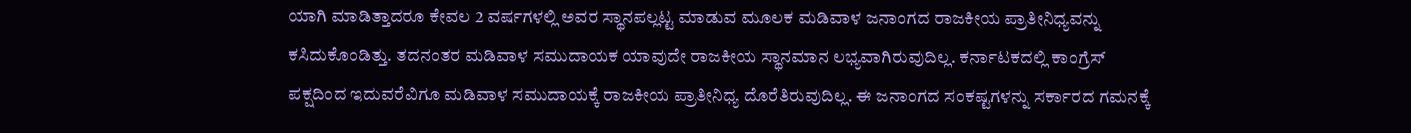ಯಾಗಿ ಮಾಡಿತ್ತಾದರೂ ಕೇವಲ 2 ವರ್ಷಗಳಲ್ಲಿ ಅವರ ಸ್ಥಾನಪಲ್ಲಟ್ಟ ಮಾಡುವ ಮೂಲಕ ಮಡಿವಾಳ ಜನಾಂಗದ ರಾಜಕೀಯ ಪ್ರಾತೀನಿಧ್ಯವನ್ನು ಕಸಿದುಕೊಂಡಿತ್ತು. ತದನಂತರ ಮಡಿವಾಳ ಸಮುದಾಯಕ ಯಾವುದೇ ರಾಜಕೀಯ ಸ್ಥಾನಮಾನ ಲಭ್ಯವಾಗಿರುವುದಿಲ್ಲ. ಕರ್ನಾಟಕದಲ್ಲಿ ಕಾಂಗ್ರೆಸ್ ಪಕ್ಷದಿಂದ ಇದುವರೆವಿಗೂ ಮಡಿವಾಳ ಸಮುದಾಯಕ್ಕೆ ರಾಜಕೀಯ ಪ್ರಾತೀನಿಧ್ಯ ದೊರೆತಿರುವುದಿಲ್ಲ. ಈ ಜನಾಂಗದ ಸಂಕಷ್ಟಗಳನ್ನು ಸರ್ಕಾರದ ಗಮನಕ್ಕೆ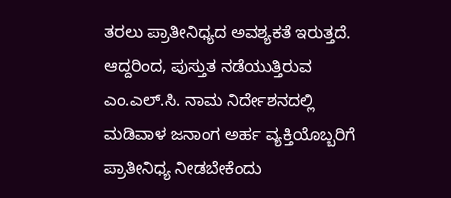ತರಲು ಪ್ರಾತೀನಿಧ್ಯದ ಅವಶ್ಯಕತೆ ಇರುತ್ತದೆ. ಆದ್ದರಿಂದ, ಪುಸ್ತುತ ನಡೆಯುತ್ತಿರುವ ಎಂ.ಎಲ್.ಸಿ. ನಾಮ ನಿರ್ದೇಶನದಲ್ಲಿ ಮಡಿವಾಳ ಜನಾಂಗ ಅರ್ಹ ವ್ಯಕ್ತಿಯೊಬ್ಬರಿಗೆ ಪ್ರಾತೀನಿಧ್ಯ ನೀಡಬೇಕೆಂದು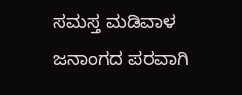ಸಮಸ್ತ ಮಡಿವಾಳ ಜನಾಂಗದ ಪರವಾಗಿ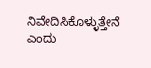ನಿವೇದಿಸಿಕೊಳ್ಳುತ್ತೇನೆ ಎಂದು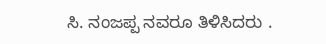ಸಿ. ನಂಜಪ್ಪ ನವರೂ ತಿಳಿಸಿದರು .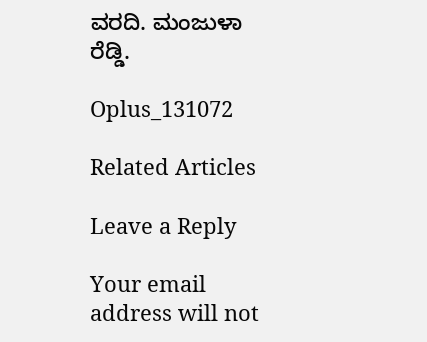ವರದಿ. ಮಂಜುಳಾ ರೆಡ್ಡಿ.

Oplus_131072

Related Articles

Leave a Reply

Your email address will not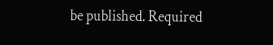be published. Required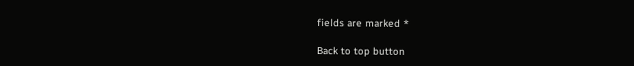fields are marked *

Back to top button